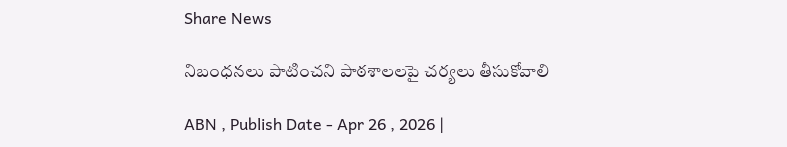Share News

నిబంధనలు పాటించని పాఠశాలలపై చర్యలు తీసుకోవాలి

ABN , Publish Date - Apr 26 , 2026 |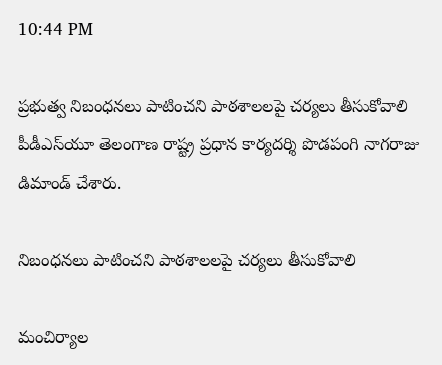10:44 PM

ప్రభుత్వ నిబంధనలు పాటించని పాఠశాలలపై చర్యలు తీసుకోవాలి పీడీఎస్‌యూ తెలంగాణ రాష్ట్ర ప్రధాన కార్యదర్శి పొడపంగి నాగరాజు డిమాండ్‌ చేశారు.

నిబంధనలు పాటించని పాఠశాలలపై చర్యలు తీసుకోవాలి

మంచిర్యాల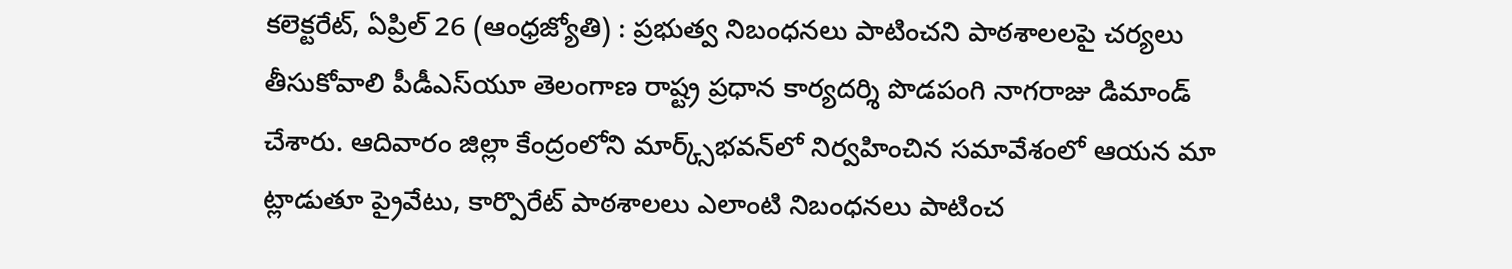కలెక్టరేట్‌, ఏప్రిల్‌ 26 (ఆంధ్రజ్యోతి) : ప్రభుత్వ నిబంధనలు పాటించని పాఠశాలలపై చర్యలు తీసుకోవాలి పీడీఎస్‌యూ తెలంగాణ రాష్ట్ర ప్రధాన కార్యదర్శి పొడపంగి నాగరాజు డిమాండ్‌ చేశారు. ఆదివారం జిల్లా కేంద్రంలోని మార్క్స్‌భవన్‌లో నిర్వహించిన సమావేశంలో ఆయన మా ట్లాడుతూ ప్రైవేటు, కార్పొరేట్‌ పాఠశాలలు ఎలాంటి నిబంధనలు పాటించ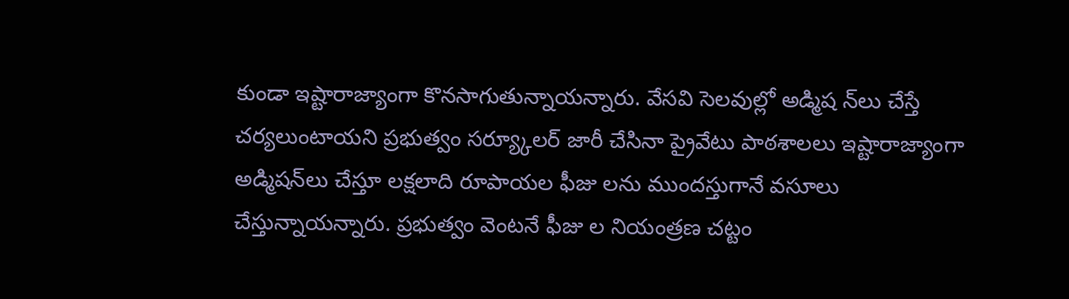కుండా ఇష్టారాజ్యాంగా కొనసాగుతున్నాయన్నారు. వేసవి సెలవుల్లో అడ్మిష న్‌లు చేస్తే చర్యలుంటాయని ప్రభుత్వం సర్య్కూలర్‌ జారీ చేసినా ప్రైవేటు పాఠశాలలు ఇష్టారాజ్యాంగా అడ్మిషన్‌లు చేస్తూ లక్షలాది రూపాయల ఫీజు లను ముందస్తుగానే వసూలు చేస్తున్నాయన్నారు. ప్రభుత్వం వెంటనే ఫీజు ల నియంత్రణ చట్టం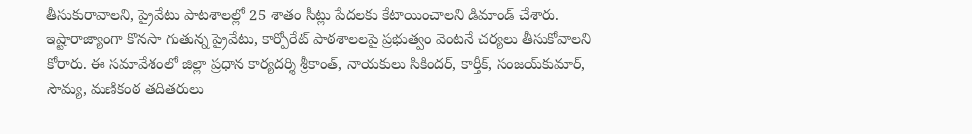తీసుకురావాలని, ప్రైవేటు పాటశాలల్లో 25 శాతం సీట్లు పేదలకు కేటాయించాలని డిమాండ్‌ చేశారు. ఇష్టారాజ్యాంగా కొనసా గుతున్న ప్రైవేటు, కార్పోరేట్‌ పాఠశాలలపై ప్రభుత్వం వెంటనే చర్యలు తీసుకోవాలని కోరారు. ఈ సమావేశంలో జిల్లా ప్రధాన కార్యదర్శి శ్రీకాంత్‌, నాయకులు సికిందర్‌, కార్తీక్‌, సంజయ్‌కుమార్‌, సౌమ్య, మణికంఠ తదితరులు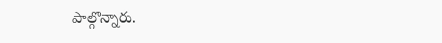పాల్గొన్నారు.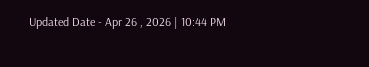Updated Date - Apr 26 , 2026 | 10:44 PM